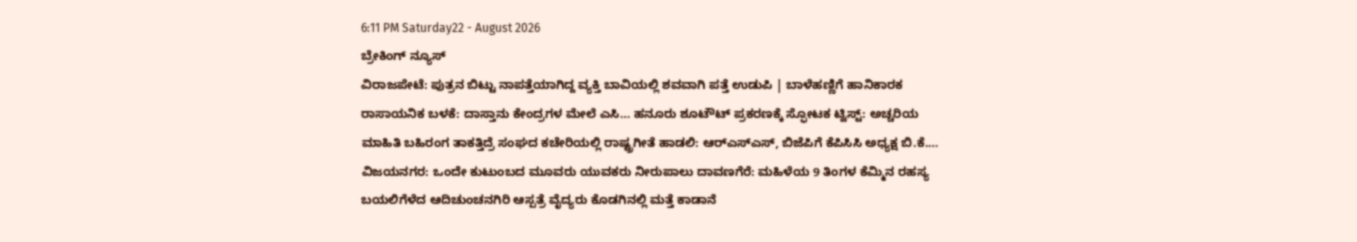6:11 PM Saturday22 - August 2026
ಬ್ರೇಕಿಂಗ್ ನ್ಯೂಸ್
ವಿರಾಜಪೇಟೆ: ಪುತ್ರನ ಬಿಟ್ಟು ನಾಪತ್ತೆಯಾಗಿದ್ದ ವ್ಯಕ್ತಿ ಬಾವಿಯಲ್ಲಿ ಶವವಾಗಿ ಪತ್ತೆ ಉಡುಪಿ | ಬಾಳೆಹಣ್ಣಿಗೆ ಹಾನಿಕಾರಕ ರಾಸಾಯನಿಕ ಬಳಕೆ: ದಾಸ್ತಾನು ಕೇಂದ್ರಗಳ ಮೇಲೆ ಎಸಿ… ಹನೂರು ಶೂಟೌಟ್ ಪ್ರಕರಣಕ್ಕೆ ಸ್ಫೋಟಕ ಟ್ವಿಸ್ಟ್: ಅಚ್ಚರಿಯ ಮಾಹಿತಿ ಬಹಿರಂಗ ತಾಕತ್ತಿದ್ರೆ ಸಂಘದ ಕಚೇರಿಯಲ್ಲಿ ರಾಷ್ಟ್ರಗೀತೆ ಹಾಡಲಿ: ಆರ್‌ಎಸ್‌ಎಸ್, ಬಿಜೆಪಿಗೆ ಕೆಪಿಸಿಸಿ ಅಧ್ಯಕ್ಷ ಬಿ.ಕೆ.… ವಿಜಯನಗರ: ಒಂದೇ ಕುಟುಂಬದ ಮೂವರು ಯುವಕರು ನೀರುಪಾಲು ದಾವಣಗೆರೆ: ಮಹಿಳೆಯ 9 ತಿಂಗಳ ಕೆಮ್ಮಿನ ರಹಸ್ಯ ಬಯಲಿಗೆಳೆದ ಆದಿಚುಂಚನಗಿರಿ ಆಸ್ಪತ್ರೆ ವೈದ್ಯರು ಕೊಡಗಿನಲ್ಲಿ ಮತ್ತೆ ಕಾಡಾನೆ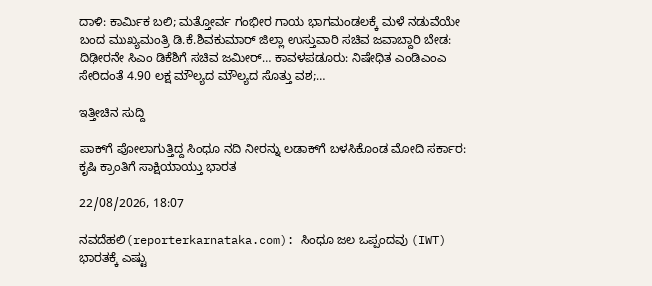ದಾಳಿ: ಕಾರ್ಮಿಕ ಬಲಿ; ಮತ್ತೋರ್ವ ಗಂಭೀರ ಗಾಯ ಭಾಗಮಂಡಲಕ್ಕೆ ಮಳೆ ನಡುವೆಯೇ ಬಂದ ಮುಖ್ಯಮಂತ್ರಿ ಡಿ.ಕೆ.ಶಿವಕುಮಾರ್ ಜಿಲ್ಲಾ ಉಸ್ತುವಾರಿ ಸಚಿವ ಜವಾಬ್ದಾರಿ ಬೇಡ: ದಿಢೀರನೇ ಸಿಎಂ ಡಿಕೆಶಿಗೆ ಸಚಿವ ಜಮೀರ್… ಕಾವಳಪಡೂರು: ನಿಷೇಧಿತ ಎಂಡಿಎಂಎ ಸೇರಿದಂತೆ 4.90 ಲಕ್ಷ ಮೌಲ್ಯದ ಮೌಲ್ಯದ ಸೊತ್ತು ವಶ;…

ಇತ್ತೀಚಿನ ಸುದ್ದಿ

ಪಾಕ್‌ಗೆ ಪೋಲಾಗುತ್ತಿದ್ದ ಸಿಂಧೂ ನದಿ ನೀರನ್ನು ಲಡಾಕ್‌ಗೆ ಬಳಸಿಕೊಂಡ ಮೋದಿ ಸರ್ಕಾರ: ಕೃಷಿ ಕ್ರಾಂತಿಗೆ ಸಾಕ್ಷಿಯಾಯ್ತು ಭಾರತ

22/08/2026, 18:07

ನವದೆಹಲಿ(reporterkarnataka.com): ಸಿಂಧೂ ಜಲ ಒಪ್ಪಂದವು (IWT) ಭಾರತಕ್ಕೆ ಎಷ್ಟು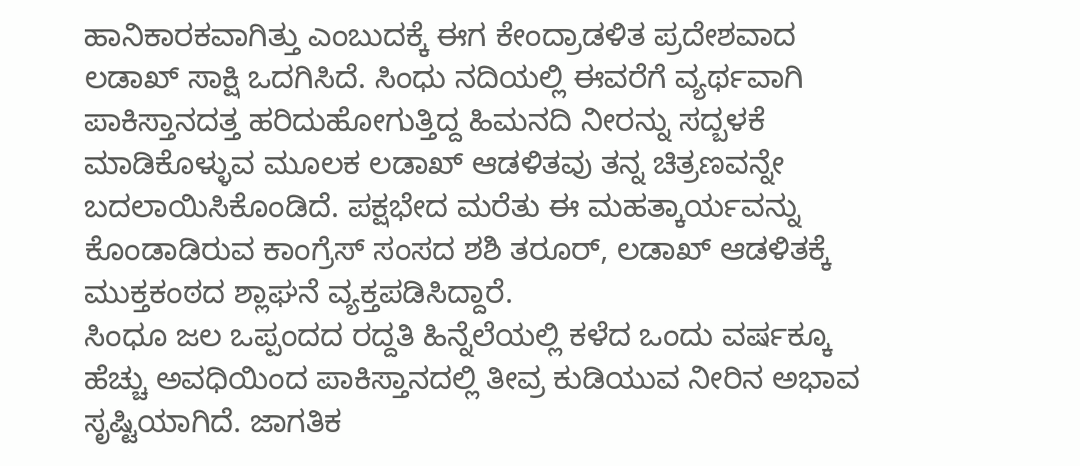ಹಾನಿಕಾರಕವಾಗಿತ್ತು ಎಂಬುದಕ್ಕೆ ಈಗ ಕೇಂದ್ರಾಡಳಿತ ಪ್ರದೇಶವಾದ ಲಡಾಖ್‌ ಸಾಕ್ಷಿ ಒದಗಿಸಿದೆ. ಸಿಂಧು ನದಿಯಲ್ಲಿ ಈವರೆಗೆ ವ್ಯರ್ಥವಾಗಿ ಪಾಕಿಸ್ತಾನದತ್ತ ಹರಿದುಹೋಗುತ್ತಿದ್ದ ಹಿಮನದಿ ನೀರನ್ನು ಸದ್ಬಳಕೆ ಮಾಡಿಕೊಳ್ಳುವ ಮೂಲಕ ಲಡಾಖ್ ಆಡಳಿತವು ತನ್ನ ಚಿತ್ರಣವನ್ನೇ ಬದಲಾಯಿಸಿಕೊಂಡಿದೆ. ಪಕ್ಷಭೇದ ಮರೆತು ಈ ಮಹತ್ಕಾರ್ಯವನ್ನು ಕೊಂಡಾಡಿರುವ ಕಾಂಗ್ರೆಸ್ ಸಂಸದ ಶಶಿ ತರೂರ್, ಲಡಾಖ್ ಆಡಳಿತಕ್ಕೆ ಮುಕ್ತಕಂಠದ ಶ್ಲಾಘನೆ ವ್ಯಕ್ತಪಡಿಸಿದ್ದಾರೆ.
ಸಿಂಧೂ ಜಲ ಒಪ್ಪಂದದ ರದ್ದತಿ ಹಿನ್ನೆಲೆಯಲ್ಲಿ ಕಳೆದ ಒಂದು ವರ್ಷಕ್ಕೂ ಹೆಚ್ಚು ಅವಧಿಯಿಂದ ಪಾಕಿಸ್ತಾನದಲ್ಲಿ ತೀವ್ರ ಕುಡಿಯುವ ನೀರಿನ ಅಭಾವ ಸೃಷ್ಟಿಯಾಗಿದೆ. ಜಾಗತಿಕ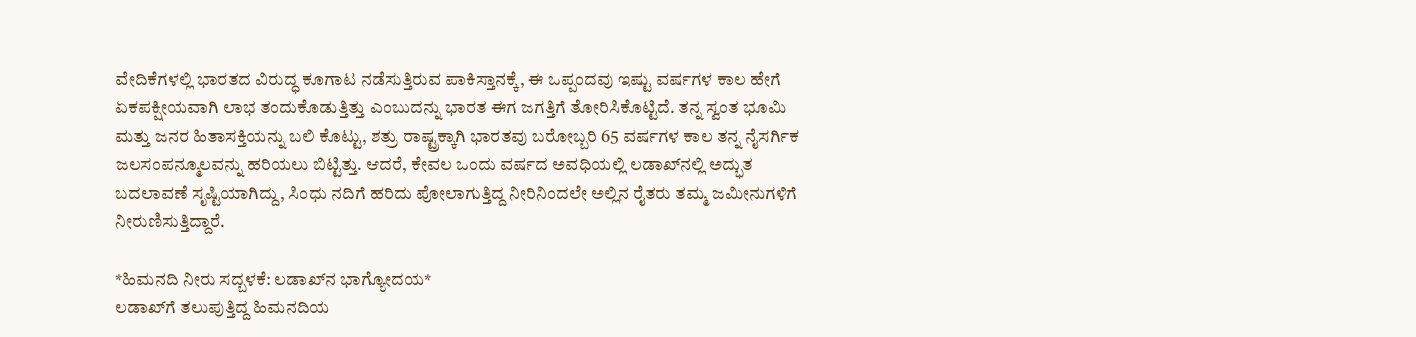ವೇದಿಕೆಗಳಲ್ಲಿ ಭಾರತದ ವಿರುದ್ಧ ಕೂಗಾಟ ನಡೆಸುತ್ತಿರುವ ಪಾಕಿಸ್ತಾನಕ್ಕೆ, ಈ ಒಪ್ಪಂದವು ಇಷ್ಟು ವರ್ಷಗಳ ಕಾಲ ಹೇಗೆ ಏಕಪಕ್ಷೀಯವಾಗಿ ಲಾಭ ತಂದುಕೊಡುತ್ತಿತ್ತು ಎಂಬುದನ್ನು ಭಾರತ ಈಗ ಜಗತ್ತಿಗೆ ತೋರಿಸಿಕೊಟ್ಟಿದೆ. ತನ್ನ ಸ್ವಂತ ಭೂಮಿ ಮತ್ತು ಜನರ ಹಿತಾಸಕ್ತಿಯನ್ನು ಬಲಿ ಕೊಟ್ಟು, ಶತ್ರು ರಾಷ್ಟ್ರಕ್ಕಾಗಿ ಭಾರತವು ಬರೋಬ್ಬರಿ 65 ವರ್ಷಗಳ ಕಾಲ ತನ್ನ ನೈಸರ್ಗಿಕ ಜಲಸಂಪನ್ಮೂಲವನ್ನು ಹರಿಯಲು ಬಿಟ್ಟಿತ್ತು. ಆದರೆ, ಕೇವಲ ಒಂದು ವರ್ಷದ ಅವಧಿಯಲ್ಲಿ ಲಡಾಖ್‌ನಲ್ಲಿ ಅದ್ಭುತ ಬದಲಾವಣೆ ಸೃಷ್ಟಿಯಾಗಿದ್ದು, ಸಿಂಧು ನದಿಗೆ ಹರಿದು ಪೋಲಾಗುತ್ತಿದ್ದ ನೀರಿನಿಂದಲೇ ಅಲ್ಲಿನ ರೈತರು ತಮ್ಮ ಜಮೀನುಗಳಿಗೆ ನೀರುಣಿಸುತ್ತಿದ್ದಾರೆ.

*ಹಿಮನದಿ ನೀರು ಸದ್ಬಳಕೆ: ಲಡಾಖ್‌ನ ಭಾಗ್ಯೋದಯ*
ಲಡಾಖ್‌ಗೆ ತಲುಪುತ್ತಿದ್ದ ಹಿಮನದಿಯ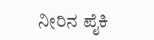ನೀರಿನ ಪೈಕಿ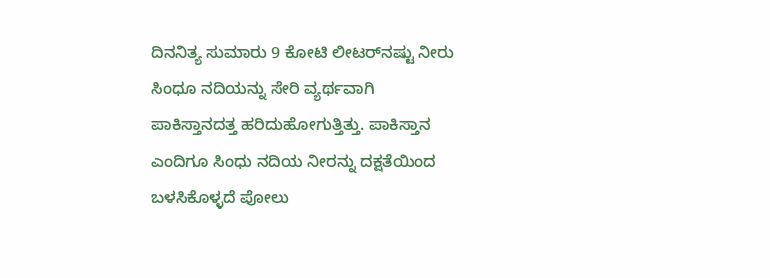ದಿನನಿತ್ಯ ಸುಮಾರು 9 ಕೋಟಿ ಲೀಟರ್‌ನಷ್ಟು ನೀರು ಸಿಂಧೂ ನದಿಯನ್ನು ಸೇರಿ ವ್ಯರ್ಥವಾಗಿ ಪಾಕಿಸ್ತಾನದತ್ತ ಹರಿದುಹೋಗುತ್ತಿತ್ತು. ಪಾಕಿಸ್ತಾನ ಎಂದಿಗೂ ಸಿಂಧು ನದಿಯ ನೀರನ್ನು ದಕ್ಷತೆಯಿಂದ ಬಳಸಿಕೊಳ್ಳದೆ ಪೋಲು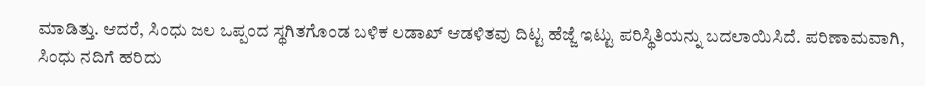ಮಾಡಿತ್ತು. ಆದರೆ, ಸಿಂಧು ಜಲ ಒಪ್ಪಂದ ಸ್ಥಗಿತಗೊಂಡ ಬಳಿಕ ಲಡಾಖ್ ಆಡಳಿತವು ದಿಟ್ಟ ಹೆಜ್ಜೆ ಇಟ್ಟು ಪರಿಸ್ಥಿತಿಯನ್ನು ಬದಲಾಯಿಸಿದೆ. ಪರಿಣಾಮವಾಗಿ, ಸಿಂಧು ನದಿಗೆ ಹರಿದು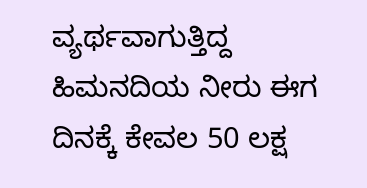ವ್ಯರ್ಥವಾಗುತ್ತಿದ್ದ ಹಿಮನದಿಯ ನೀರು ಈಗ ದಿನಕ್ಕೆ ಕೇವಲ 50 ಲಕ್ಷ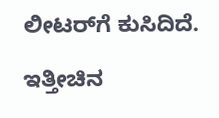ಲೀಟರ್‌ಗೆ ಕುಸಿದಿದೆ.

ಇತ್ತೀಚಿನ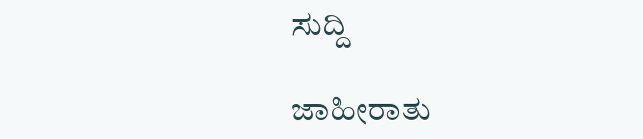ಸುದ್ದಿ

ಜಾಹೀರಾತು